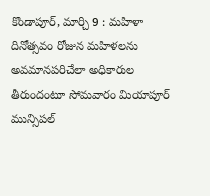కొండాపూర్, మార్చి 9 : మహిళా దినోత్సవం రోజున మహిళలను అవమానపరిచేలా అధికారుల తీరుందంటూ సోమవారం మియాపూర్ మున్సిపల్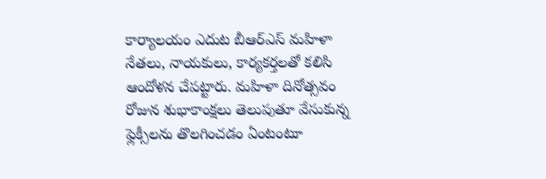కార్యాలయం ఎదుట బీఆర్ఎస్ మహిళా నేతలు, నాయకులు, కార్యకర్తలతో కలిసి ఆందోళన చేపట్టారు. మహిళా దినోత్సవం రోజున శుభాకాంక్షలు తెలుపుతూ వేసుకున్న ఫ్లెక్సీలను తొలగించడం ఏంటంటూ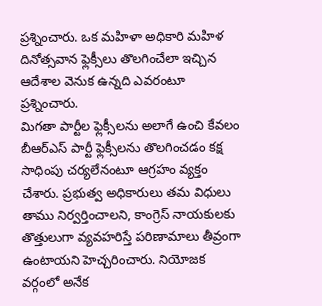ప్రశ్నించారు. ఒక మహిళా అధికారి మహిళ దినోత్సవాన ఫ్లెక్సీలు తొలగించేలా ఇచ్చిన ఆదేశాల వెనుక ఉన్నది ఎవరంటూ ప్రశ్నించారు.
మిగతా పార్టీల ఫ్లెక్సీలను అలాగే ఉంచి కేవలం బీఆర్ఎస్ పార్టీ ఫ్లెక్సీలను తొలగించడం కక్ష సాధింపు చర్యలేనంటూ ఆగ్రహం వ్యక్తం చేశారు. ప్రభుత్వ అధికారులు తమ విధులు తాము నిర్వర్తించాలని, కాంగ్రెస్ నాయకులకు తొత్తులుగా వ్యవహరిస్తే పరిణామాలు తీవ్రంగా ఉంటాయని హెచ్చరించారు. నియోజక వర్గంలో అనేక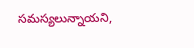సమస్యలున్నాయని,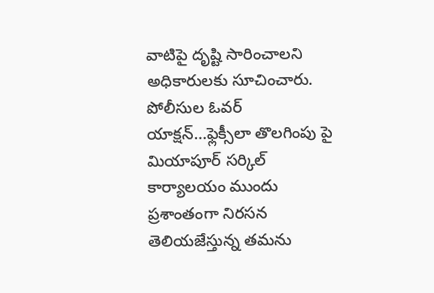వాటిపై దృష్టి సారించాలని అధికారులకు సూచించారు. పోలీసుల ఓవర్ యాక్షన్…ఫ్లెక్సీలా తొలగింపు పై మియాపూర్ సర్కిల్ కార్యాలయం ముందు ప్రశాంతంగా నిరసన తెలియజేస్తున్న తమను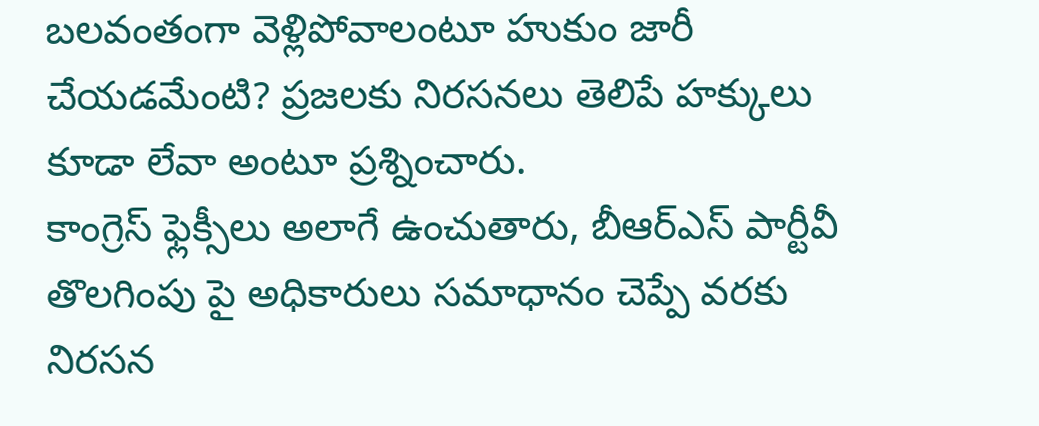బలవంతంగా వెళ్లిపోవాలంటూ హుకుం జారీ చేయడమేంటి? ప్రజలకు నిరసనలు తెలిపే హక్కులు కూడా లేవా అంటూ ప్రశ్నించారు.
కాంగ్రెస్ ఫ్లెక్సీలు అలాగే ఉంచుతారు, బీఆర్ఎస్ పార్టీవీ తొలగింపు పై అధికారులు సమాధానం చెప్పే వరకు నిరసన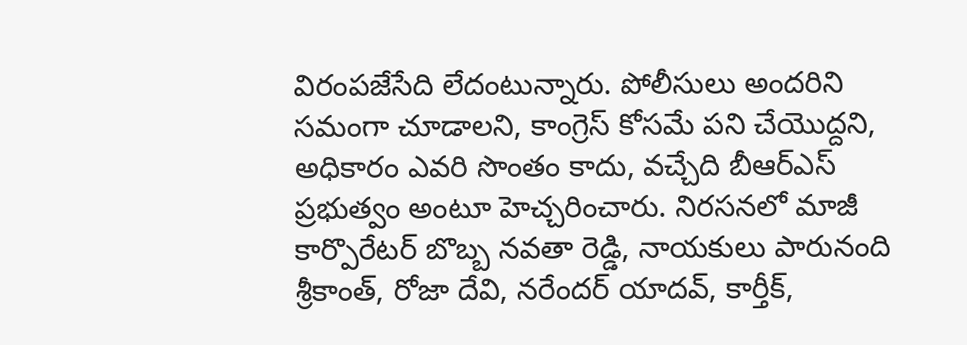విరంపజేసేది లేదంటున్నారు. పోలీసులు అందరిని సమంగా చూడాలని, కాంగ్రెస్ కోసమే పని చేయొద్దని, అధికారం ఎవరి సొంతం కాదు, వచ్చేది బీఆర్ఎస్ ప్రభుత్వం అంటూ హెచ్చరించారు. నిరసనలో మాజీ కార్పొరేటర్ బొబ్బ నవతా రెడ్డి, నాయకులు పారునంది శ్రీకాంత్, రోజా దేవి, నరేందర్ యాదవ్, కార్తీక్,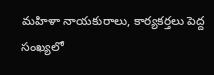మహిళా నాయకురాలు, కార్యకర్తలు పెద్ద సంఖ్యలో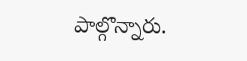పాల్గొన్నారు.